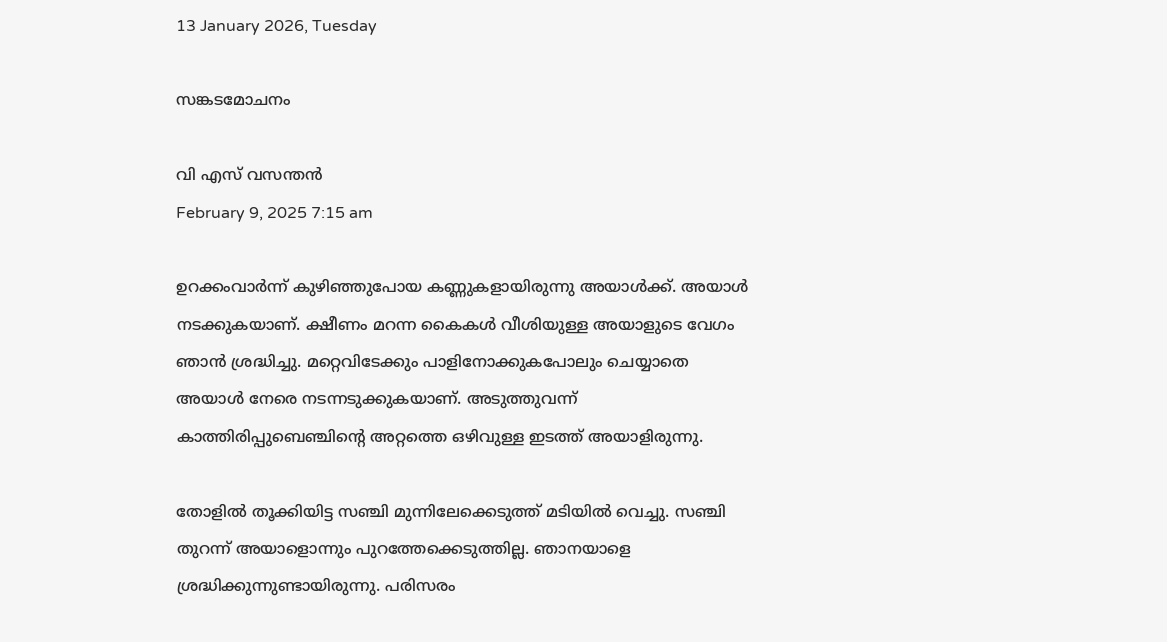13 January 2026, Tuesday

സങ്കടമോചനം

വി എസ് വസന്തൻ
February 9, 2025 7:15 am

ഉറക്കംവാർന്ന് കുഴിഞ്ഞുപോയ കണ്ണുകളായിരുന്നു അയാൾക്ക്. അയാൾ നടക്കുകയാണ്. ക്ഷീണം മറന്ന കൈകൾ വീശിയുള്ള അയാളുടെ വേഗം ഞാൻ ശ്രദ്ധിച്ചു. മറ്റെവിടേക്കും പാളിനോക്കുകപോലും ചെയ്യാതെ അയാൾ നേരെ നടന്നടുക്കുകയാണ്. അടുത്തുവന്ന് കാത്തിരിപ്പുബെഞ്ചിന്റെ അറ്റത്തെ ഒഴിവുള്ള ഇടത്ത് അയാളിരുന്നു.

തോളിൽ തൂക്കിയിട്ട സഞ്ചി മുന്നിലേക്കെടുത്ത് മടിയിൽ വെച്ചു. സഞ്ചി തുറന്ന് അയാളൊന്നും പുറത്തേക്കെടുത്തില്ല. ഞാനയാളെ ശ്രദ്ധിക്കുന്നുണ്ടായിരുന്നു. പരിസരം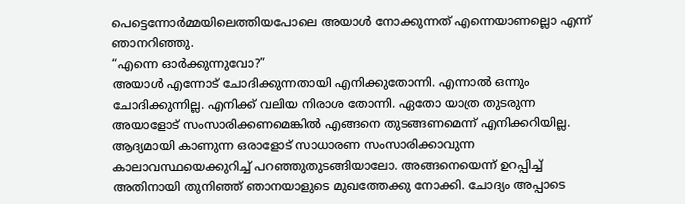പെട്ടെന്നോർമ്മയിലെത്തിയപോലെ അയാൾ നോക്കുന്നത് എന്നെയാണല്ലൊ എന്ന് ഞാനറിഞ്ഞു.
“എന്നെ ഓർക്കുന്നുവോ?”
അയാൾ എന്നോട് ചോദിക്കുന്നതായി എനിക്കുതോന്നി. എന്നാൽ ഒന്നും ചോദിക്കുന്നില്ല. എനിക്ക് വലിയ നിരാശ തോന്നി. ഏതോ യാത്ര തുടരുന്ന അയാളോട് സംസാരിക്കണമെങ്കിൽ എങ്ങനെ തുടങ്ങണമെന്ന് എനിക്കറിയില്ല. ആദ്യമായി കാണുന്ന ഒരാളോട് സാധാരണ സംസാരിക്കാവുന്ന കാലാവസ്ഥയെക്കുറിച്ച് പറഞ്ഞുതുടങ്ങിയാലോ. അങ്ങനെയെന്ന് ഉറപ്പിച്ച് അതിനായി തുനിഞ്ഞ് ഞാനയാളുടെ മുഖത്തേക്കു നോക്കി. ചോദ്യം അപ്പാടെ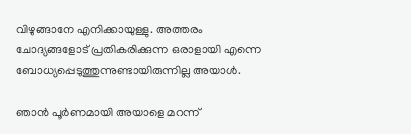വിഴുങ്ങാനേ എനിക്കായുള്ളു. അത്തരം ചോദ്യങ്ങളോട് പ്രതികരിക്കുന്ന ഒരാളായി എന്നെ ബോധ്യപ്പെടുത്തുന്നുണ്ടായിരുന്നില്ല അയാൾ.

ഞാൻ പൂർണമായി അയാളെ മറന്ന്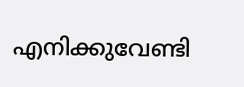എനിക്കുവേണ്ടി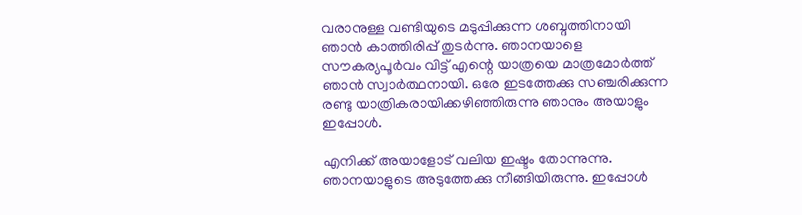വരാനുള്ള വണ്ടിയുടെ മടുപ്പിക്കുന്ന ശബ്ദത്തിനായി ഞാൻ കാത്തിരിപ്പ് തുടർന്നു. ഞാനയാളെ സൗകര്യപൂർവം വിട്ട് എന്റെ യാത്രയെ മാത്രമോർത്ത് ഞാൻ സ്വാർത്ഥനായി. ഒരേ ഇടത്തേക്കു സഞ്ചരിക്കുന്ന രണ്ടു യാത്രികരായിക്കഴിഞ്ഞിരുന്നു ഞാനും അയാളും ഇപ്പോൾ.

എനിക്ക് അയാളോട് വലിയ ഇഷ്ടം തോന്നുന്നു. ഞാനയാളുടെ അടുത്തേക്കു നീങ്ങിയിരുന്നു. ഇപ്പോൾ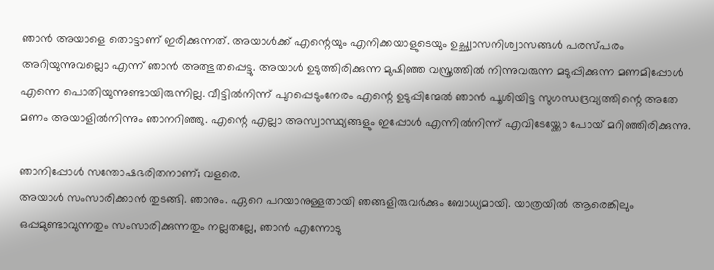ഞാൻ അയാളെ തൊട്ടാണ് ഇരിക്കുന്നത്. അയാൾക്ക് എന്റെയും എനിക്കയാളുടെയും ഉച്ഛ്വാസനിശ്വാസങ്ങൾ പരസ്പരം അറിയുന്നുവല്ലൊ എന്ന് ഞാൻ അത്ഭുതപ്പെട്ടു. അയാൾ ഉടുത്തിരിക്കുന്ന മുഷിഞ്ഞ വസ്ത്രത്തിൽ നിന്നുവരുന്ന മടുപ്പിക്കുന്ന മണമിപ്പോൾ എന്നെ പൊതിയുന്നുണ്ടായിരുന്നില്ല. വീട്ടിൽനിന്ന് പുറപ്പെടുംനേരം എന്റെ ഉടുപ്പിന്മേൽ ഞാൻ പൂശിയിട്ട സുഗന്ധദ്രവ്യത്തിന്റെ അതേ മണം അയാളിൽനിന്നും ഞാനറിഞ്ഞു. എന്റെ എല്ലാ അസ്വാസ്ഥ്യങ്ങളും ഇപ്പോൾ എന്നിൽനിന്ന് എവിടേയ്ക്കോ പോയ് മറിഞ്ഞിരിക്കുന്നു.

ഞാനിപ്പോൾ സന്തോഷഭരിതനാണ്; വളരെ.
അയാൾ സംസാരിക്കാൻ തുടങ്ങി. ഞാനും. ഏറെ പറയാനുള്ളതായി ഞങ്ങളിരുവർക്കും ബോധ്യമായി. യാത്രയിൽ ആരെങ്കിലും ഒപ്പമുണ്ടാവുന്നതും സംസാരിക്കുന്നതും നല്ലതല്ലേ, ഞാൻ എന്നോടു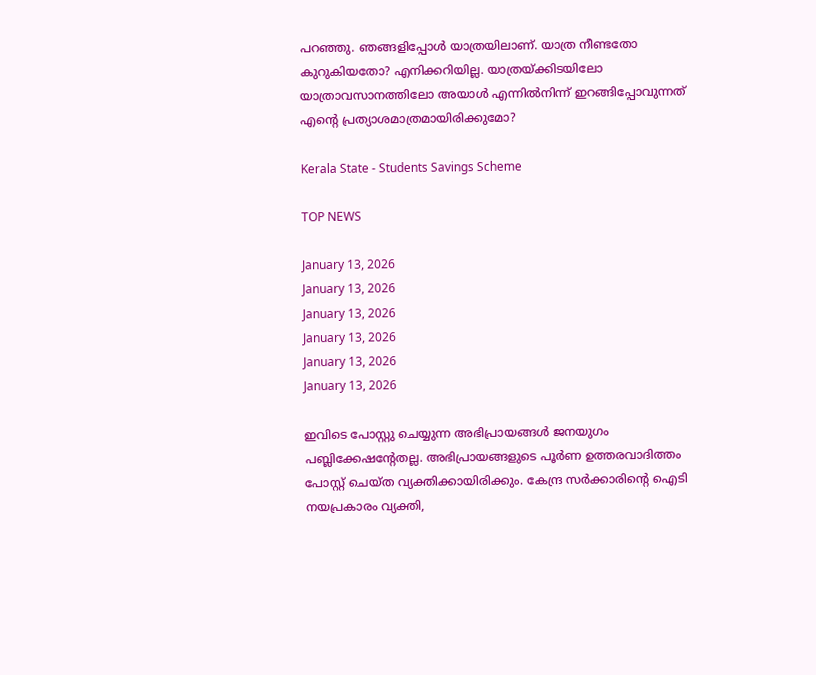പറഞ്ഞു. ഞങ്ങളിപ്പോൾ യാത്രയിലാണ്. യാത്ര നീണ്ടതോ കുറുകിയതോ? എനിക്കറിയില്ല. യാത്രയ്ക്കിടയിലോ യാത്രാവസാനത്തിലോ അയാൾ എന്നിൽനിന്ന് ഇറങ്ങിപ്പോവുന്നത് എന്റെ പ്രത്യാശമാത്രമായിരിക്കുമോ?

Kerala State - Students Savings Scheme

TOP NEWS

January 13, 2026
January 13, 2026
January 13, 2026
January 13, 2026
January 13, 2026
January 13, 2026

ഇവിടെ പോസ്റ്റു ചെയ്യുന്ന അഭിപ്രായങ്ങള്‍ ജനയുഗം പബ്ലിക്കേഷന്റേതല്ല. അഭിപ്രായങ്ങളുടെ പൂര്‍ണ ഉത്തരവാദിത്തം പോസ്റ്റ് ചെയ്ത വ്യക്തിക്കായിരിക്കും. കേന്ദ്ര സര്‍ക്കാരിന്റെ ഐടി നയപ്രകാരം വ്യക്തി,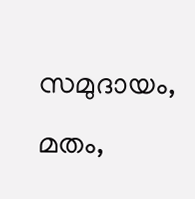സമുദായം, മതം,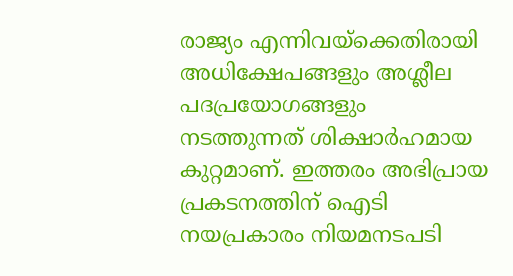രാജ്യം എന്നിവയ്‌ക്കെതിരായി അധിക്ഷേപങ്ങളും അശ്ലീല പദപ്രയോഗങ്ങളും നടത്തുന്നത് ശിക്ഷാര്‍ഹമായ കുറ്റമാണ്. ഇത്തരം അഭിപ്രായ പ്രകടനത്തിന് ഐടി നയപ്രകാരം നിയമനടപടി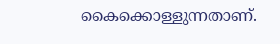കൈക്കൊള്ളുന്നതാണ്.